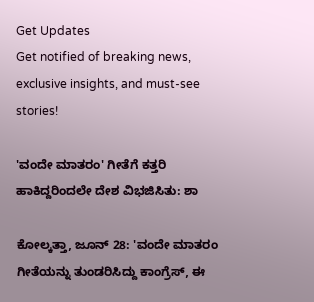Get Updates
Get notified of breaking news, exclusive insights, and must-see stories!

'ವಂದೇ ಮಾತರಂ' ಗೀತೆಗೆ ಕತ್ತರಿ ಹಾಕಿದ್ದರಿಂದಲೇ ದೇಶ ವಿಭಜಿಸಿತು: ಶಾ

ಕೋಲ್ಕತ್ತಾ, ಜೂನ್ 28: 'ವಂದೇ ಮಾತರಂ ಗೀತೆಯನ್ನು ತುಂಡರಿಸಿದ್ದು ಕಾಂಗ್ರೆಸ್, ಈ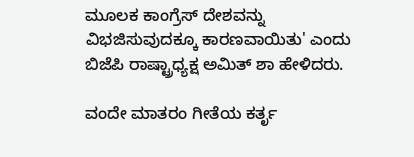ಮೂಲಕ ಕಾಂಗ್ರೆಸ್ ದೇಶವನ್ನು ವಿಭಜಿಸುವುದಕ್ಕೂ ಕಾರಣವಾಯಿತು' ಎಂದು ಬಿಜೆಪಿ ರಾಷ್ಟ್ರಾಧ್ಯಕ್ಷ ಅಮಿತ್ ಶಾ ಹೇಳಿದರು.

ವಂದೇ ಮಾತರಂ ಗೀತೆಯ ಕರ್ತೃ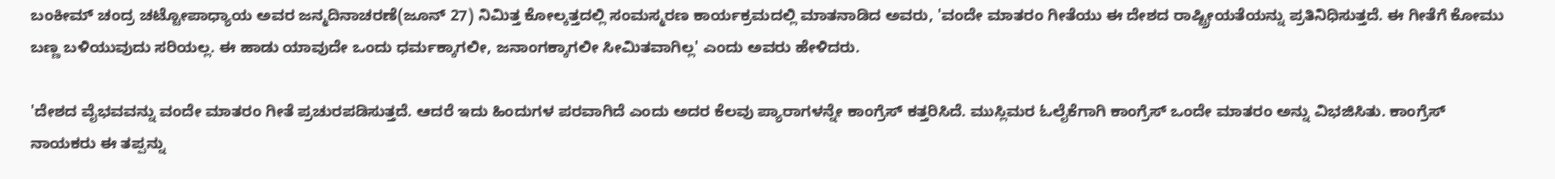ಬಂಕೀಮ್ ಚಂದ್ರ ಚಟ್ಟೋಪಾಧ್ಯಾಯ ಅವರ ಜನ್ಮದಿನಾಚರಣೆ(ಜೂನ್ 27) ನಿಮಿತ್ತ ಕೋಲ್ಕತ್ತದಲ್ಲಿ ಸಂಮಸ್ಮರಣ ಕಾರ್ಯಕ್ರಮದಲ್ಲಿ ಮಾತನಾಡಿದ ಅವರು, 'ವಂದೇ ಮಾತರಂ ಗೀತೆಯು ಈ ದೇಶದ ರಾಷ್ಟ್ರೀಯತೆಯನ್ನು ಪ್ರತಿನಿಧಿಸುತ್ತದೆ. ಈ ಗೀತೆಗೆ ಕೋಮು ಬಣ್ಣ ಬಳಿಯುವುದು ಸರಿಯಲ್ಲ. ಈ ಹಾಡು ಯಾವುದೇ ಒಂದು ಧರ್ಮಕ್ಕಾಗಲೀ, ಜನಾಂಗಕ್ಕಾಗಲೀ ಸೀಮಿತವಾಗಿಲ್ಲ' ಎಂದು ಅವರು ಹೇಳಿದರು.

'ದೇಶದ ವೈಭವವನ್ನು ವಂದೇ ಮಾತರಂ ಗೀತೆ ಪ್ರಚುರಪಡಿಸುತ್ತದೆ. ಆದರೆ ಇದು ಹಿಂದುಗಳ ಪರವಾಗಿದೆ ಎಂದು ಅದರ ಕೆಲವು ಪ್ಯಾರಾಗಳನ್ನೇ ಕಾಂಗ್ರೆಸ್ ಕತ್ತರಿಸಿದೆ. ಮುಸ್ಲಿಮರ ಓಲೈಕೆಗಾಗಿ ಕಾಂಗ್ರೆಸ್ ಒಂದೇ ಮಾತರಂ ಅನ್ನು ವಿಭಜಿಸಿತು. ಕಾಂಗ್ರೆಸ್ ನಾಯಕರು ಈ ತಪ್ಪನ್ನು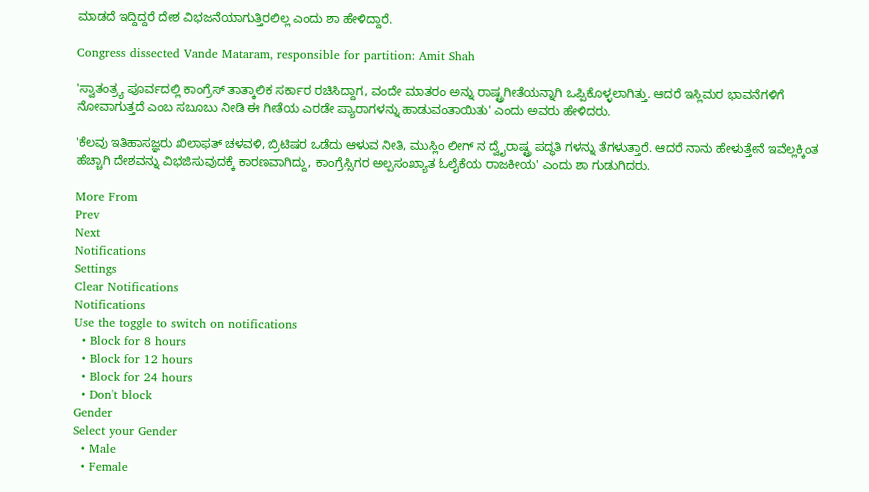ಮಾಡದೆ ಇದ್ದಿದ್ದರೆ ದೇಶ ವಿಭಜನೆಯಾಗುತ್ತಿರಲಿಲ್ಲ ಎಂದು ಶಾ ಹೇಳಿದ್ದಾರೆ.

Congress dissected Vande Mataram, responsible for partition: Amit Shah

'ಸ್ವಾತಂತ್ರ್ಯ ಪೂರ್ವದಲ್ಲಿ ಕಾಂಗ್ರೆಸ್ ತಾತ್ಕಾಲಿಕ ಸರ್ಕಾರ ರಚಿಸಿದ್ದಾಗ, ವಂದೇ ಮಾತರಂ ಅನ್ನು ರಾಷ್ಟ್ರಗೀತೆಯನ್ನಾಗಿ ಒಪ್ಪಿಕೊಳ್ಳಲಾಗಿತ್ತು. ಆದರೆ ಇಸ್ಲಿಮರ ಭಾವನೆಗಳಿಗೆ ನೋವಾಗುತ್ತದೆ ಎಂಬ ಸಬೂಬು ನೀಡಿ ಈ ಗೀತೆಯ ಎರಡೇ ಪ್ಯಾರಾಗಳನ್ನು ಹಾಡುವಂತಾಯಿತು' ಎಂದು ಅವರು ಹೇಳಿದರು.

'ಕೆಲವು ಇತಿಹಾಸಜ್ಞರು ಖಿಲಾಫತ್ ಚಳವಳಿ, ಬ್ರಿಟಿಷರ ಒಡೆದು ಆಳುವ ನೀತಿ, ಮುಸ್ಲಿಂ ಲೀಗ್ ನ ದ್ವೈರಾಷ್ಟ್ರ ಪದ್ಧತಿ ಗಳನ್ನು ತೆಗಳುತ್ತಾರೆ. ಆದರೆ ನಾನು ಹೇಳುತ್ತೇನೆ ಇವೆಲ್ಲಕ್ಕಿಂತ ಹೆಚ್ಚಾಗಿ ದೇಶವನ್ನು ವಿಭಜಿಸುವುದಕ್ಕೆ ಕಾರಣವಾಗಿದ್ದು, ಕಾಂಗ್ರೆಸ್ಸಿಗರ ಅಲ್ಪಸಂಖ್ಯಾತ ಓಲೈಕೆಯ ರಾಜಕೀಯ' ಎಂದು ಶಾ ಗುಡುಗಿದರು.

More From
Prev
Next
Notifications
Settings
Clear Notifications
Notifications
Use the toggle to switch on notifications
  • Block for 8 hours
  • Block for 12 hours
  • Block for 24 hours
  • Don't block
Gender
Select your Gender
  • Male
  • Female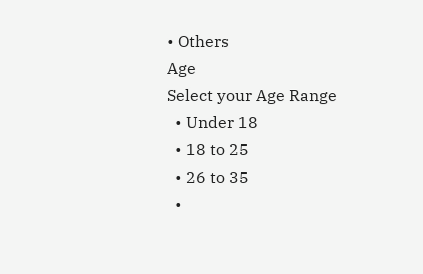• Others
Age
Select your Age Range
  • Under 18
  • 18 to 25
  • 26 to 35
  •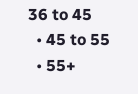36 to 45
  • 45 to 55
  • 55+